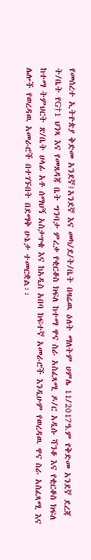የመሰረተ ኢትዮጵያ ቅድመ አንደኛ፤አንደኛ እና መካ/ደ/ት/ቤት በዛሬዉ ዕለት ማለትም ሀምሌ 11/2017ዓ.ም የቅድመ አንደኛ ደረጃ ት/ቤት የG†1 ህንጻ እና የመጸዳጃ ቤት ግንባታ ምረቃ የቂርቆስ ክፍለ ከተማ ዋና ስራ አስፈጻሚ ዶ/ር አዲሱ ሻንቆ እና የቂርቆስ ክፍለ ከተማ ትምህርት ጽ/ቤት ሀላፊ አቶ ሰማህኝ አስታጥቄ እና ከአዲስ አበባ ከፍተኛ አመራሮች እንዲሁም የወረዳዉ ዋና ስራ አስፈጻሚ እና ሌሎች የወረዳዉ አመራሮች በተገኙበት በደማቅ ሁኔታ ተመርቋል፡፡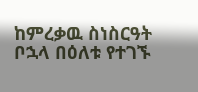ከምረቃዉ ስነስርዓት ቦኋላ በዕለቱ የተገኙ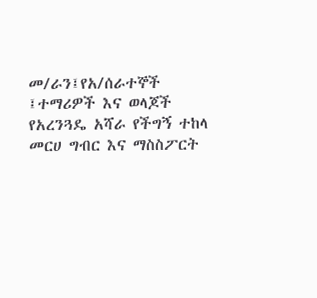መ/ራን፤የአ/ሰራተኞች ፤ተማሪዎች እና ወላጆች የአረንጓዴ አሻራ የችግኝ ተከላ መርሀ ግብር እና ማስስፖርት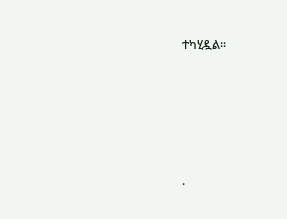ተካሂዷል፡፡





.